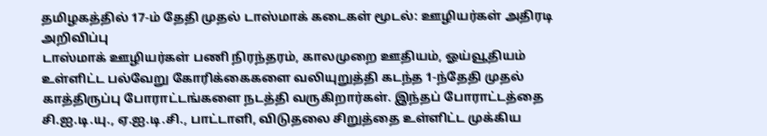தமிழகத்தில் 17-ம் தேதி முதல் டாஸ்மாக் கடைகள் மூடல்: ஊழியர்கள் அதிரடி அறிவிப்பு
டாஸ்மாக் ஊழியர்கள் பணி நிரந்தரம், காலமுறை ஊதியம், ஓய்வூதியம் உள்ளிட்ட பல்வேறு கோரிக்கைகளை வலியுறுத்தி கடந்த 1-ந்தேதி முதல் காத்திருப்பு போராட்டங்களை நடத்தி வருகிறார்கள். இந்தப் போராட்டத்தை சி.ஐ.டி.யு., ஏ.ஐ.டி.சி., பாட்டாளி, விடுதலை சிறுத்தை உள்ளிட்ட முக்கிய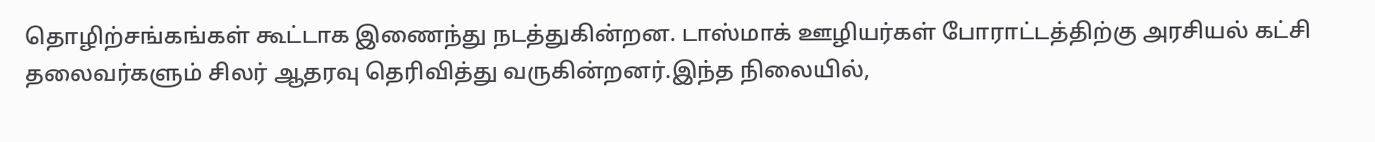தொழிற்சங்கங்கள் கூட்டாக இணைந்து நடத்துகின்றன. டாஸ்மாக் ஊழியர்கள் போராட்டத்திற்கு அரசியல் கட்சி தலைவர்களும் சிலர் ஆதரவு தெரிவித்து வருகின்றனர்.இந்த நிலையில்,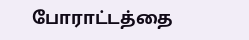போராட்டத்தை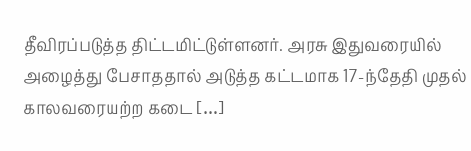தீவிரப்படுத்த திட்டமிட்டுள்ளனர். அரசு இதுவரையில் அழைத்து பேசாததால் அடுத்த கட்டமாக 17-ந்தேதி முதல் காலவரையற்ற கடை […]